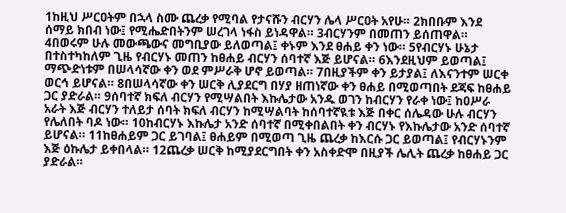1ከዚህ ሥርዐትም በኋላ ስሙ ጨረቃ የሚባል የታናሹን ብርሃን ሌላ ሥርዐት አየሁ። 2ክበቡም እንደ ሰማይ ክበብ ነው፤ የሚሔድበትንም ሠረገላ ነፋስ ይነዳዋል። 3ብርሃንም በመጠን ይሰጠዋል። 4በወሩም ሁሉ መውጫውና መግቢያው ይለወጣል፤ ቀኑም እንደ ፀሐይ ቀን ነው። 5የብርሃኑ ሁኔታ በተስተካከለም ጊዜ የብርሃኑ መጠን ከፀሐይ ብርሃን ሰባተኛ እጅ ይሆናል። 6እንደዚህም ይወጣል፤ ማጭድነቱም በሠላሳኛው ቀን ወደ ምሥራቅ ሆኖ ይወጣል። 7በዚያችም ቀን ይታያል፤ ለእናንተም ሠርቀ ወርኅ ይሆናል። 8በሠላሳኛው ቀን ሠርቅ ሊያደርግ በሃያ ዘጠነኛው ቀን ፀሐይ በሚወጣበት ደጃፍ ከፀሐይ ጋር ያድራል። 9ሰባተኛ ክፍለ ብርሃን የሚሣልበት እኩሌታው አንዱ ወገን ከብርሃን የራቀ ነው፤ ከዐሥራ አራት እጅ ብርሃን ተለይታ ሰባት ክፍለ ብርሃን ከሚሣልባት ከሰባተኛዪቱ እጅ በቀር ሰሌዳው ሁሉ ብርሃን የሌለበት ባዶ ነው። 10ከብርሃኑ እኩሌታ አንድ ሰባተኛ በሚቀበልበት ቀን ብርሃኑ የእኩሌታው አንድ ሰባተኛ ይሆናል። 11ከፀሐይም ጋር ይገባል፤ ፀሐይም በሚወጣ ጊዜ ጨረቃ ከእርሱ ጋር ይወጣል፤ የብርሃኑንም እጅ ዕኩሌታ ይቀበላል። 12ጨረቃ ሠርቅ ከሚያደርግበት ቀን አስቀድሞ በዚያች ሌሊት ጨረቃ ከፀሐይ ጋር ያድራል።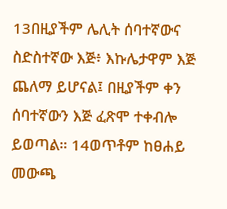13በዚያችም ሌሊት ሰባተኛውና ስድስተኛው እጅ፥ እኩሌታዋም እጅ ጨለማ ይሆናል፤ በዚያችም ቀን ሰባተኛውን እጅ ፈጽሞ ተቀብሎ ይወጣል። 14ወጥቶም ከፀሐይ መውጫ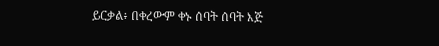ይርቃል፥ በቀረውም ቀኑ ሰባት ሰባት እጅ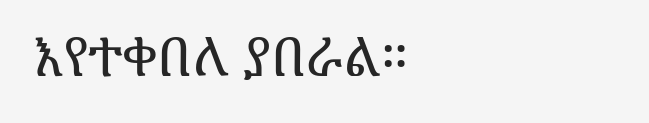እየተቀበለ ያበራል።